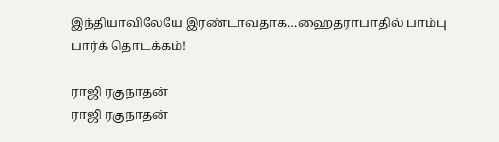இந்தியாவிலேயே இரண்டாவதாக…ஹைதராபாதில் பாம்பு பார்க் தொடக்கம்!

ராஜி ரகுநாதன்
ராஜி ரகுநாதன்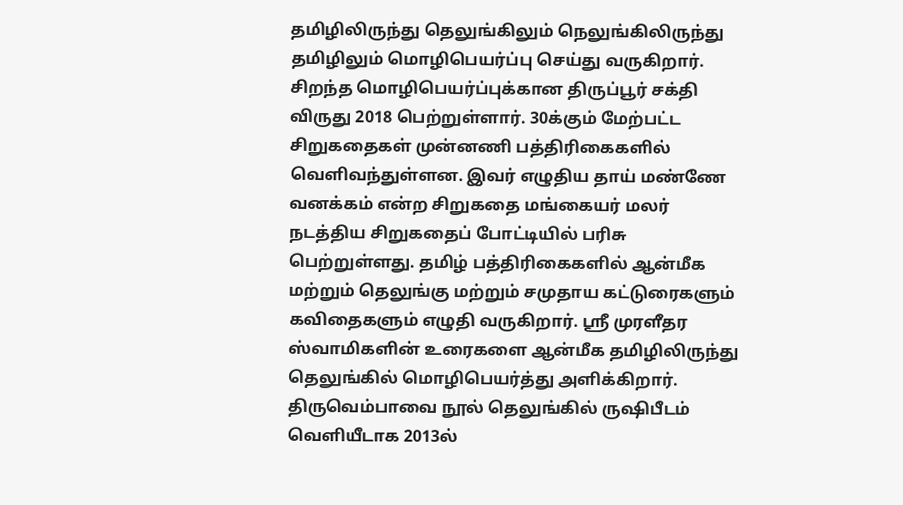தமிழிலிருந்து தெலுங்கிலும் நெலுங்கிலிருந்து தமிழிலும் மொழிபெயர்ப்பு செய்து வருகிறார். சிறந்த மொழிபெயர்ப்புக்கான திருப்பூர் சக்தி விருது 2018 பெற்றுள்ளார். 30க்கும் மேற்பட்ட சிறுகதைகள் முன்னணி பத்திரிகைகளில் வெளிவந்துள்ளன. இவர் எழுதிய தாய் மண்ணே வனக்கம் என்ற சிறுகதை மங்கையர் மலர் நடத்திய சிறுகதைப் போட்டியில் பரிசு பெற்றுள்ளது. தமிழ் பத்திரிகைகளில் ஆன்மீக மற்றும் தெலுங்கு மற்றும் சமுதாய கட்டுரைகளும் கவிதைகளும் எழுதி வருகிறார். ஸ்ரீ முரளீதர ஸ்வாமிகளின் உரைகளை ஆன்மீக தமிழிலிருந்து தெலுங்கில் மொழிபெயர்த்து அளிக்கிறார். திருவெம்பாவை நூல் தெலுங்கில் ருஷிபீடம் வெளியீடாக 2013ல்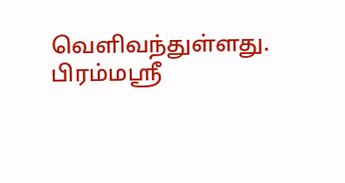வெளிவந்துள்ளது. பிரம்மஸ்ரீ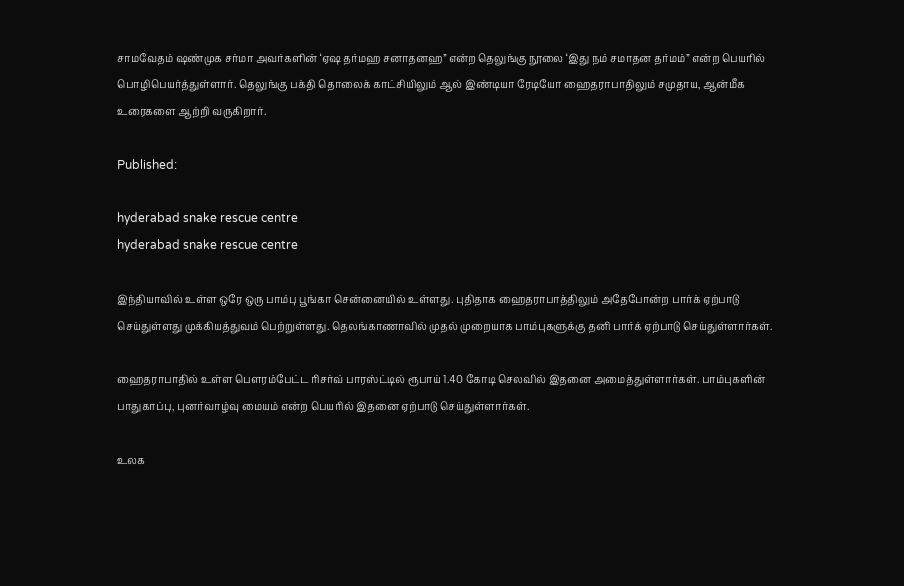சாமவேதம் ஷண்முக சர்மா அவர்களின் ‘ஏஷ தர்மஹ சனாதனஹ” என்ற தெலுங்கு நூலை ‘இது நம் சமாதன தர்மம்” என்ற பெயரில் பொழிபெயர்த்துள்ளார். தெலுங்கு பக்தி தொலைக் காட்சியிலும் ஆல் இண்டியா ரேடியோ ஹைதராபாதிலும் சமுதாய, ஆன்மீக உரைகளை ஆற்றி வருகிறார்.

Published:

hyderabad snake rescue centre
hyderabad snake rescue centre

இந்தியாவில் உள்ள ஒரே ஒரு பாம்பு பூங்கா சென்னையில் உள்ளது. புதிதாக ஹைதராபாத்திலும் அதேபோன்ற பார்க் ஏற்பாடு செய்துள்ளது முக்கியத்துவம் பெற்றுள்ளது. தெலங்காணாவில் முதல் முறையாக பாம்புகளுக்கு தனி பார்க் ஏற்பாடு செய்துள்ளார்கள்.

ஹைதராபாதில் உள்ள பௌரம்பேட்ட ரிசர்வ் பாரஸ்ட்டில் ரூபாய் 1.40 கோடி செலவில் இதனை அமைத்துள்ளார்கள். பாம்புகளின் பாதுகாப்பு, புனர்வாழ்வு மையம் என்ற பெயரில் இதனை ஏற்பாடு செய்துள்ளார்கள்.

உலக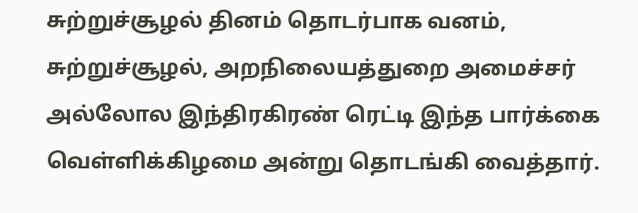சுற்றுச்சூழல் தினம் தொடர்பாக வனம், சுற்றுச்சூழல், அறநிலையத்துறை அமைச்சர் அல்லோல இந்திரகிரண் ரெட்டி இந்த பார்க்கை வெள்ளிக்கிழமை அன்று தொடங்கி வைத்தார்.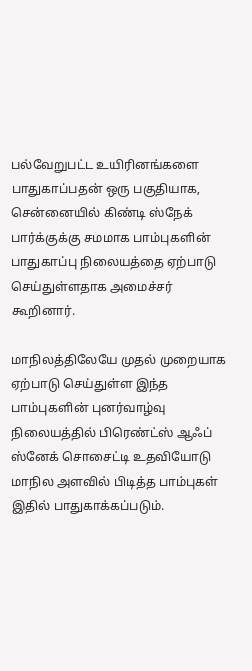பல்வேறுபட்ட உயிரினங்களை பாதுகாப்பதன் ஒரு பகுதியாக, சென்னையில் கிண்டி ஸ்நேக் பார்க்குக்கு சமமாக பாம்புகளின் பாதுகாப்பு நிலையத்தை ஏற்பாடு செய்துள்ளதாக அமைச்சர் கூறினார்.

மாநிலத்திலேயே முதல் முறையாக ஏற்பாடு செய்துள்ள இந்த பாம்புகளின் புனர்வாழ்வு நிலையத்தில் பிரெண்ட்ஸ் ஆஃப் ஸ்னேக் சொசைட்டி உதவியோடு மாநில அளவில் பிடித்த பாம்புகள் இதில் பாதுகாக்கப்படும்.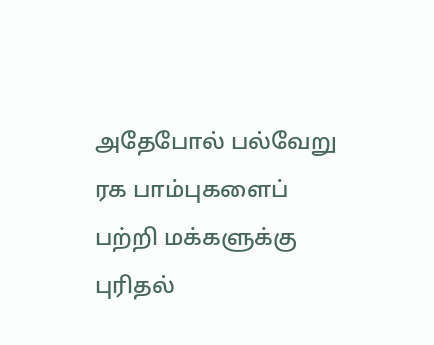அதேபோல் பல்வேறு ரக பாம்புகளைப் பற்றி மக்களுக்கு புரிதல்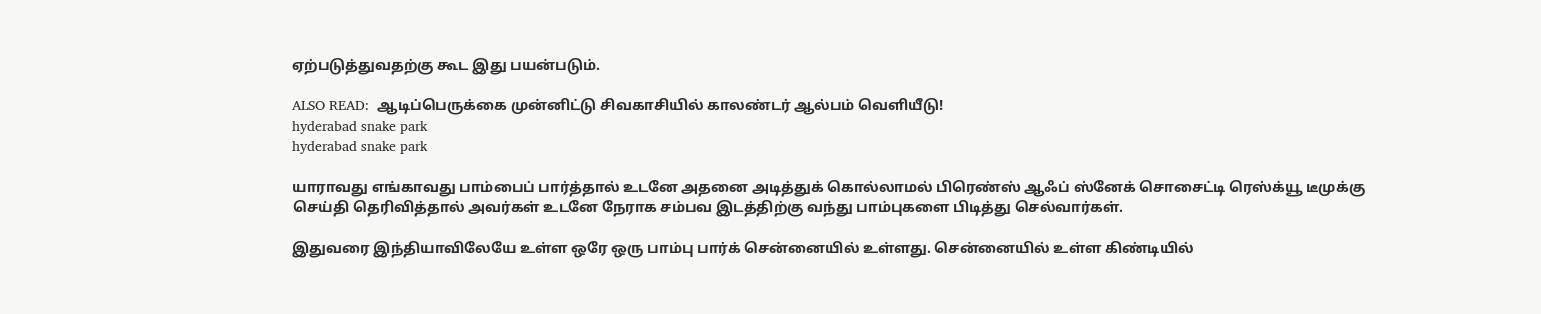ஏற்படுத்துவதற்கு கூட இது பயன்படும்.

ALSO READ:  ஆடிப்பெருக்கை முன்னிட்டு சிவகாசியில் காலண்டர் ஆல்பம் வெளியீடு!
hyderabad snake park
hyderabad snake park

யாராவது எங்காவது பாம்பைப் பார்த்தால் உடனே அதனை அடித்துக் கொல்லாமல் பிரெண்ஸ் ஆஃப் ஸ்னேக் சொசைட்டி ரெஸ்க்யூ டீமுக்கு செய்தி தெரிவித்தால் அவர்கள் உடனே நேராக சம்பவ இடத்திற்கு வந்து பாம்புகளை பிடித்து செல்வார்கள்.

இதுவரை இந்தியாவிலேயே உள்ள ஒரே ஒரு பாம்பு பார்க் சென்னையில் உள்ளது. சென்னையில் உள்ள கிண்டியில்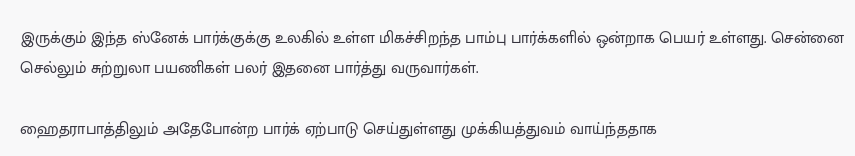இருக்கும் இந்த ஸ்னேக் பார்க்குக்கு உலகில் உள்ள மிகச்சிறந்த பாம்பு பார்க்களில் ஒன்றாக பெயர் உள்ளது. சென்னை செல்லும் சுற்றுலா பயணிகள் பலர் இதனை பார்த்து வருவார்கள்.

ஹைதராபாத்திலும் அதேபோன்ற பார்க் ஏற்பாடு செய்துள்ளது முக்கியத்துவம் வாய்ந்ததாக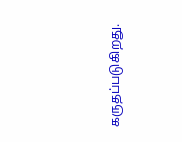கருதப்படுகிறது.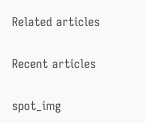Related articles

Recent articles

spot_img